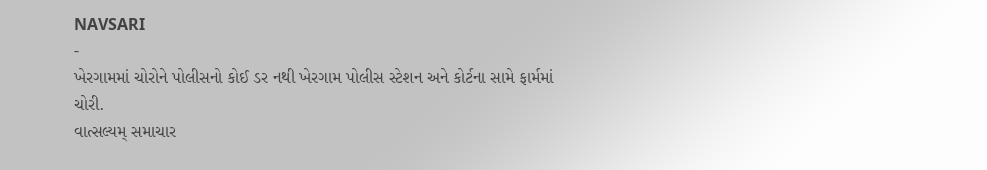NAVSARI
-
ખેરગામમાં ચોરોને પોલીસનો કોઈ ડર નથી ખેરગામ પોલીસ સ્ટેશન અને કોર્ટના સામે ફાર્મમાં ચોરી.
વાત્સલ્યમ્ સમાચાર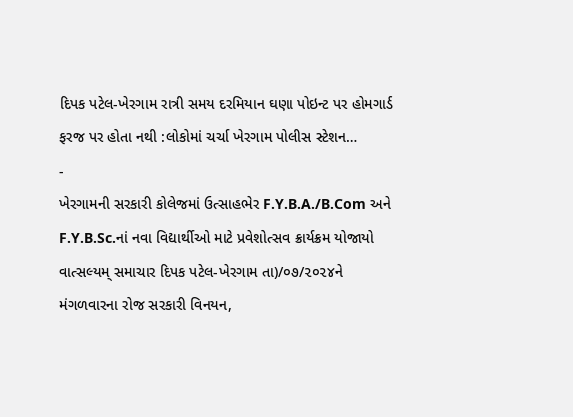દિપક પટેલ-ખેરગામ રાત્રી સમય દરમિયાન ઘણા પોઇન્ટ પર હોમગાર્ડ ફરજ પર હોતા નથી :લોકોમાં ચર્ચા ખેરગામ પોલીસ સ્ટેશન…
-
ખેરગામની સરકારી કોલેજમાં ઉત્સાહભેર F.Y.B.A./B.Com અને F.Y.B.Sc.નાં નવા વિદ્યાર્થીઓ માટે પ્રવેશોત્સવ ક્રાર્યક્રમ યોજાયો
વાત્સલ્યમ્ સમાચાર દિપક પટેલ-ખેરગામ તા)/૦૭/૨૦૨૪ને મંગળવારના રોજ સરકારી વિનયન,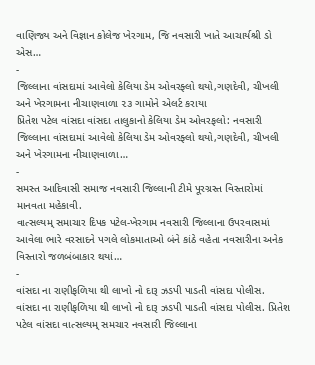વાણિજ્ય અને વિજ્ઞાન કોલેજ ખેરગામ, જિ નવસારી ખાતે આચાર્યશ્રી ડો એસ…
-
જિલ્લાના વાંસદામાં આવેલો કેલિયા ડેમ ઓવરફ્લો થયો,ગણદેવી, ચીખલી અને ખેરગામના નીચાણવાળા ૨૩ ગામોને એલર્ટ કરાયા
પ્રિતેશ પટેલ વાંસદા વાંસદા તાલુકાનો કેલિયા ડેમ ઓવરફલો: નવસારી જિલ્લાના વાંસદામાં આવેલો કેલિયા ડેમ ઓવરફ્લો થયો,ગણદેવી, ચીખલી અને ખેરગામના નીચાણવાળા…
-
સમસ્ત આદિવાસી સમાજ નવસારી જિલ્લાની ટીમે પૂરગ્રસ્ત વિસ્તારોમાં માનવતા મહેકાવી.
વાત્સલ્યમ્ સમાચાર દિપક પટેલ-ખેરગામ નવસારી જિલ્લાના ઉપરવાસમાં આવેલા ભારે વરસાદને પગલે લોકમાતાઓ બંને કાંઠે વહેતા નવસારીના અનેક વિસ્તારો જળબંબાકાર થયાં…
-
વાંસદા ના રાણીફળિયા થી લાખો નો દારૂ ઝડપી પાડતી વાંસદા પોલીસ.
વાંસદા ના રાણીફળિયા થી લાખો નો દારૂ ઝડપી પાડતી વાંસદા પોલીસ. પ્રિતેશ પટેલ વાંસદા વાત્સલ્યમ્ સમચાર નવસારી જિલ્લાના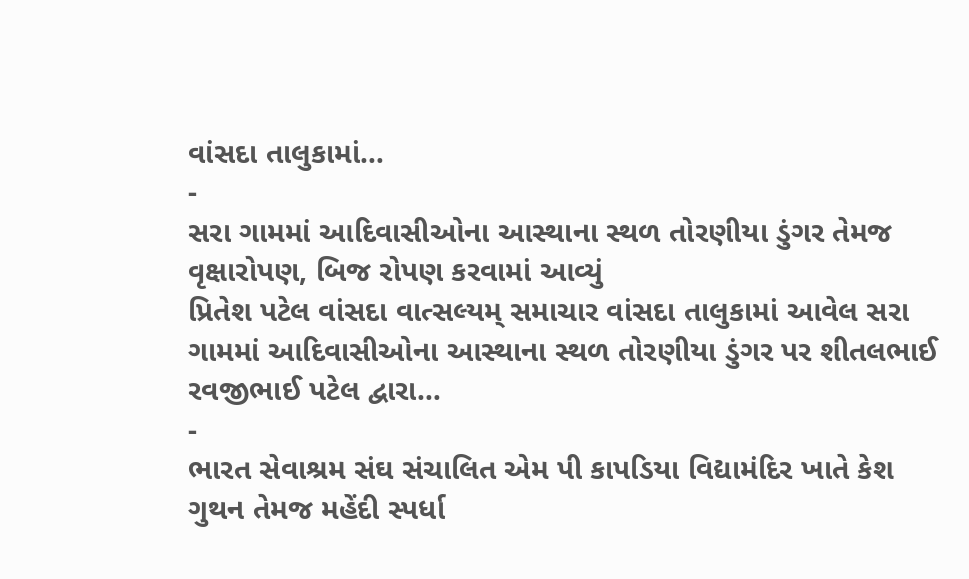વાંસદા તાલુકામાં…
-
સરા ગામમાં આદિવાસીઓના આસ્થાના સ્થળ તોરણીયા ડુંગર તેમજ વૃક્ષારોપણ, બિજ રોપણ કરવામાં આવ્યું
પ્રિતેશ પટેલ વાંસદા વાત્સલ્યમ્ સમાચાર વાંસદા તાલુકામાં આવેલ સરા ગામમાં આદિવાસીઓના આસ્થાના સ્થળ તોરણીયા ડુંગર પર શીતલભાઈ રવજીભાઈ પટેલ દ્વારા…
-
ભારત સેવાશ્રમ સંઘ સંચાલિત એમ પી કાપડિયા વિદ્યામંદિર ખાતે કેશ ગુથન તેમજ મહેંદી સ્પર્ધા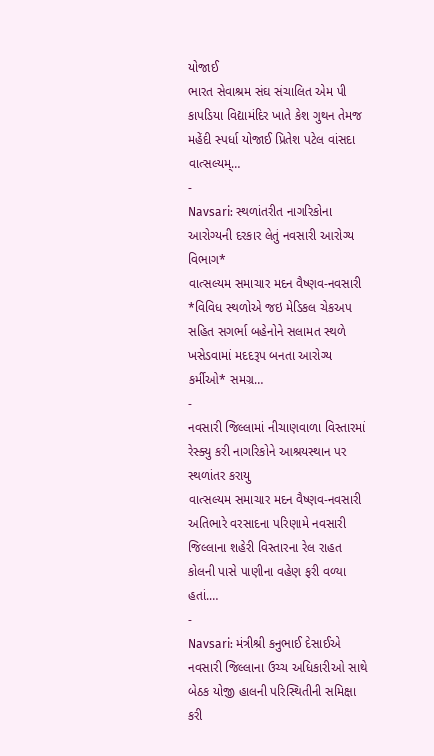યોજાઈ
ભારત સેવાશ્રમ સંઘ સંચાલિત એમ પી કાપડિયા વિદ્યામંદિર ખાતે કેશ ગુથન તેમજ મહેંદી સ્પર્ધા યોજાઈ પ્રિતેશ પટેલ વાંસદા વાત્સલ્યમ્…
-
Navsari: સ્થળાંતરીત નાગરિકોના આરોગ્યની દરકાર લેતું નવસારી આરોગ્ય વિભાગ*
વાત્સલ્યમ સમાચાર મદન વૈષ્ણવ-નવસારી *વિવિધ સ્થળોએ જઇ મેડિકલ ચેકઅપ સહિત સગર્ભા બહેનોને સલામત સ્થળે ખસેડવામાં મદદરૂપ બનતા આરોગ્ય કર્મીઓ* સમગ્ર…
-
નવસારી જિલ્લામાં નીચાણવાળા વિસ્તારમાં રેસ્ક્યુ કરી નાગરિકોને આશ્રયસ્થાન પર સ્થળાંતર કરાયુ
વાત્સલ્યમ સમાચાર મદન વૈષ્ણવ-નવસારી અતિભારે વરસાદના પરિણામે નવસારી જિલ્લાના શહેરી વિસ્તારના રેલ રાહત કોલની પાસે પાણીના વહેણ ફરી વળ્યા હતાં.…
-
Navsari: મંત્રીશ્રી કનુભાઈ દેસાઈએ નવસારી જિલ્લાના ઉચ્ચ અધિકારીઓ સાથે બેઠક યોજી હાલની પરિસ્થિતીની સમિક્ષા કરી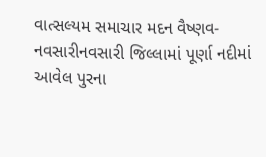વાત્સલ્યમ સમાચાર મદન વૈષ્ણવ-નવસારીનવસારી જિલ્લામાં પૂર્ણા નદીમાં આવેલ પુરના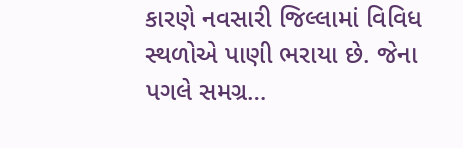કારણે નવસારી જિલ્લામાં વિવિધ સ્થળોએ પાણી ભરાયા છે. જેના પગલે સમગ્ર…